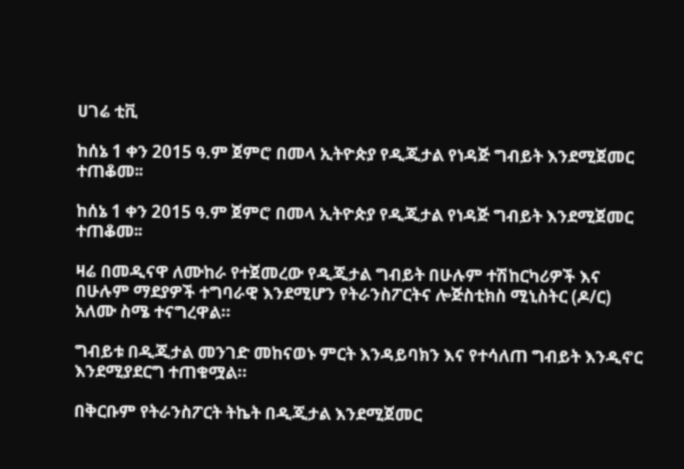ሀገሬ ቲቪ

ከሰኔ 1 ቀን 2015 ዓ.ም ጀምሮ በመላ ኢትዮጵያ የዲጂታል የነዳጅ ግብይት እንደሚጀመር ተጠቆመ፡፡

ከሰኔ 1 ቀን 2015 ዓ.ም ጀምሮ በመላ ኢትዮጵያ የዲጂታል የነዳጅ ግብይት እንደሚጀመር ተጠቆመ፡፡

ዛሬ በመዲናዋ ለሙከራ የተጀመረው የዲጂታል ግብይት በሁሉም ተሽከርካሪዎች እና በሁሉም ማደያዎች ተግባራዊ እንደሚሆን የትራንስፖርትና ሎጅስቲክስ ሚኒስትር (ዶ/ር) አለሙ ስሜ ተናግረዋል።

ግብይቱ በዲጂታል መንገድ መከናወኑ ምርት እንዳይባክን እና የተሳለጠ ግብይት እንዲኖር እንደሚያደርግ ተጠቁሟል።

በቅርቡም የትራንስፖርት ትኬት በዲጂታል እንደሚጀመር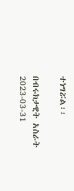ተነግሯል፡፡

በብሩክታዊት አስራት
2023-03-31